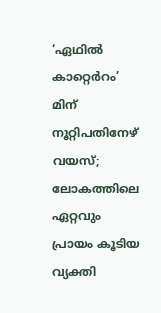‘ഏഥിൽ കാറ്റെർറം’ മിന് നൂറ്റിപതിനേഴ് വയസ്; ലോകത്തിലെ ഏറ്റവും പ്രായം കൂടിയ വ്യക്തി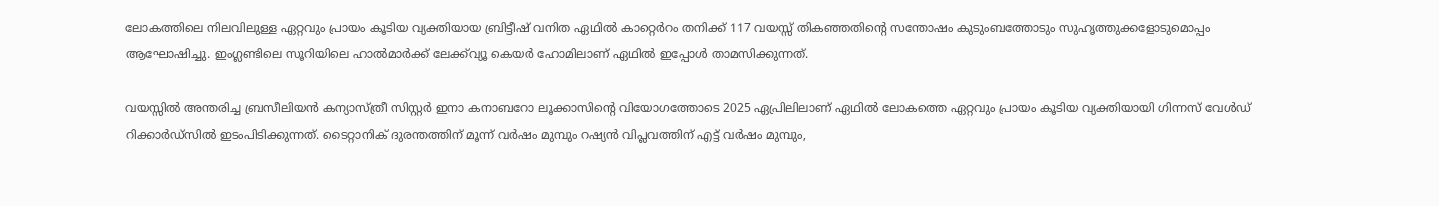ലോകത്തിലെ നിലവിലുള്ള ഏറ്റവും പ്രായം കൂടിയ വ്യക്തിയായ ബ്രിട്ടീഷ് വനിത ഏഥിൽ കാറ്റെർറം തനിക്ക് 117 വയസ്സ് തികഞ്ഞതിന്‍റെ സന്തോഷം കുടുംബത്തോടും സുഹൃത്തുക്കളോടുമൊപ്പം ആഘോഷിച്ചു. ഇംഗ്ലണ്ടിലെ സൂറിയിലെ ഹാൽമാർക്ക് ലേക്ക്‌വ്യൂ കെയർ ഹോമിലാണ് ഏഥിൽ ഇപ്പോൾ താമസിക്കുന്നത്.

വയസ്സിൽ അന്തരിച്ച ബ്രസീലിയൻ കന്യാസ്ത്രീ സിസ്റ്റർ ഇനാ കനാബറോ ലൂക്കാസിന്‍റെ വിയോഗത്തോടെ 2025 ഏപ്രിലിലാണ് ഏഥിൽ ലോകത്തെ ഏറ്റവും പ്രായം കൂടിയ വ്യക്തിയായി ഗിന്നസ് വേൾഡ് റിക്കാർഡ്സിൽ ഇടംപിടിക്കുന്നത്. ടൈറ്റാനിക് ദുരന്തത്തിന് മൂന്ന് വർഷം മുമ്പും റഷ്യൻ വിപ്ലവത്തിന് എട്ട് വർഷം മുമ്പും,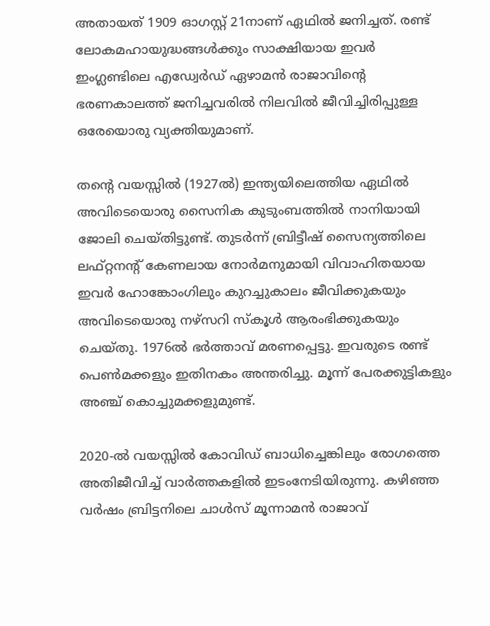അതായത് 1909 ഓഗസ്റ്റ് 21നാണ് ഏഥിൽ ജനിച്ചത്. രണ്ട് ലോകമഹായുദ്ധങ്ങൾക്കും സാക്ഷിയായ ഇവർ ഇംഗ്ലണ്ടിലെ എഡ്വേർഡ് ഏഴാമൻ രാജാവിന്‍റെ ഭരണകാലത്ത് ജനിച്ചവരിൽ നിലവിൽ ജീവിച്ചിരിപ്പുള്ള ഒരേയൊരു വ്യക്തിയുമാണ്.

തന്‍റെ വയസ്സിൽ (1927ൽ) ഇന്ത്യയിലെത്തിയ ഏഥിൽ അവിടെയൊരു സൈനിക കുടുംബത്തിൽ നാനിയായി ജോലി ചെയ്തിട്ടുണ്ട്. തുടർന്ന് ബ്രിട്ടീഷ് സൈന്യത്തിലെ ലഫ്റ്റനന്‍റ് കേണലായ നോർമനുമായി വിവാഹിതയായ ഇവർ ഹോങ്കോംഗിലും കുറച്ചുകാലം ജീവിക്കുകയും അവിടെയൊരു നഴ്‌സറി സ്കൂൾ ആരംഭിക്കുകയും ചെയ്തു. 1976ൽ ഭർത്താവ് മരണപ്പെട്ടു. ഇവരുടെ രണ്ട് പെൺമക്കളും ഇതിനകം അന്തരിച്ചു. മൂന്ന് പേരക്കുട്ടികളും അഞ്ച് കൊച്ചുമക്കളുമുണ്ട്.

2020-ൽ വയസ്സിൽ കോവിഡ് ബാധിച്ചെങ്കിലും രോഗത്തെ അതിജീവിച്ച് വാർത്തകളിൽ ഇടംനേടിയിരുന്നു. കഴിഞ്ഞ വർഷം ബ്രിട്ടനിലെ ചാൾസ് മൂന്നാമൻ രാജാവ്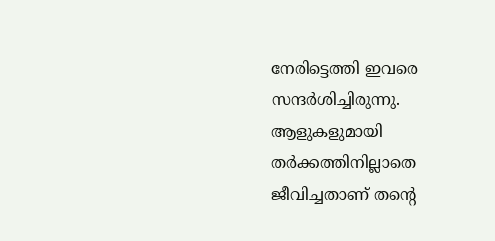നേരിട്ടെത്തി ഇവരെ സന്ദർശിച്ചിരുന്നു. ആളുകളുമായി തർക്കത്തിനില്ലാതെ ജീവിച്ചതാണ് തന്റെ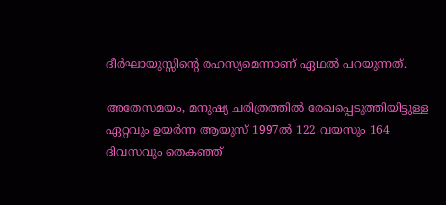ദീർഘായുസ്സിന്‍റെ രഹസ്യമെന്നാണ് ഏഥൽ പറയുന്നത്.

അതേസമയം, മനുഷ്യ ചരിത്രത്തിൽ രേഖപ്പെടുത്തിയിട്ടുള്ള ഏറ്റവും ഉയർന്ന ആയുസ് 1997ൽ 122 വയസും 164 ദിവസവും തെകഞ്ഞ്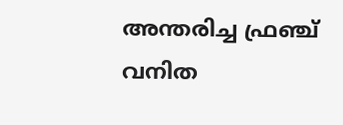അന്തരിച്ച ഫ്രഞ്ച് വനിത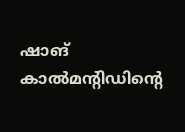ഷാങ് കാൽമന്‍റിഡിന്‍റെ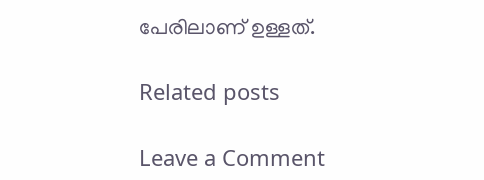പേരിലാണ് ഉള്ളത്.

Related posts

Leave a Comment